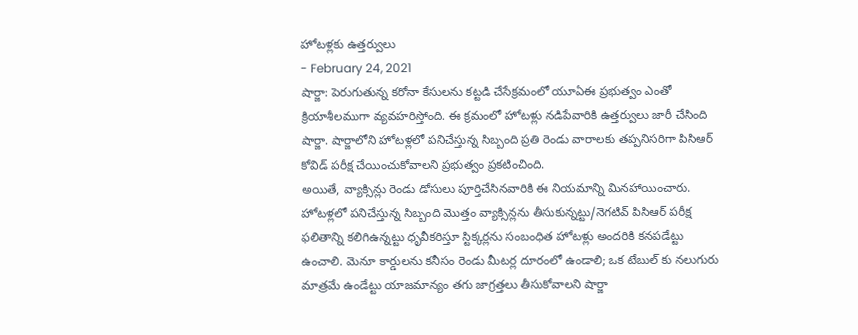హోటళ్లకు ఉత్తర్వులు
- February 24, 2021
షార్జా: పెరుగుతున్న కరోనా కేసులను కట్టడి చేసేక్రమంలో యూఏఈ ప్రభుత్వం ఎంతో క్రియాశీలముగా వ్యవహరిస్తోంది. ఈ క్రమంలో హోటళ్లు నడిపేవారికి ఉత్తర్వులు జారీ చేసింది షార్జా. షార్జాలోని హోటళ్లలో పనిచేస్తున్న సిబ్బంది ప్రతి రెండు వారాలకు తప్పనిసరిగా పిసిఆర్ కోవిడ్ పరీక్ష చేయించుకోవాలని ప్రభుత్వం ప్రకటించింది.
అయితే, వ్యాక్సిన్లు రెండు డోసులు పూర్తిచేసినవారికి ఈ నియమాన్ని మినహాయించారు.
హోటళ్లలో పనిచేస్తున్న సిబ్బంది మొత్తం వ్యాక్సిన్లను తీసుకున్నట్టు/నెగటివ్ పిసిఆర్ పరీక్ష ఫలితాన్ని కలిగిఉన్నట్టు ధృవీకరిస్తూ స్టిక్కర్లను సంబంధిత హోటళ్లు అందరికి కనపడేట్టు ఉంచాలి. మెనూ కార్డులను కనీసం రెండు మీటర్ల దూరంలో ఉండాలి; ఒక టేబుల్ కు నలుగురు మాత్రమే ఉండేట్టు యాజమాన్యం తగు జాగ్రత్తలు తీసుకోవాలని షార్జా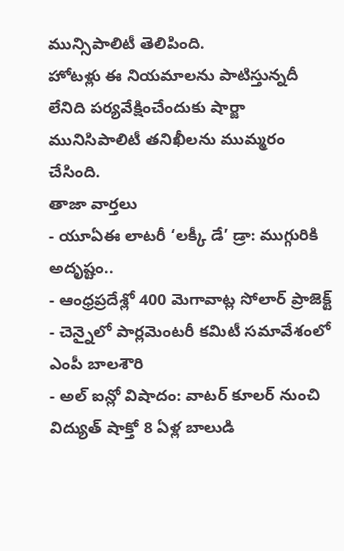మున్సిపాలిటీ తెలిపింది.
హోటళ్లు ఈ నియమాలను పాటిస్తున్నదీ లేనిది పర్యవేక్షించేందుకు షార్జా మునిసిపాలిటీ తనిఖీలను ముమ్మరం చేసింది.
తాజా వార్తలు
- యూఏఈ లాటరీ ‘లక్కీ డే’ డ్రా: ముగ్గురికి అదృష్టం..
- ఆంధ్రప్రదేశ్లో 400 మెగావాట్ల సోలార్ ప్రాజెక్ట్
- చెన్నైలో పార్లమెంటరీ కమిటీ సమావేశంలో ఎంపీ బాలశౌరి
- అల్ ఐన్లో విషాదం: వాటర్ కూలర్ నుంచి విద్యుత్ షాక్తో 8 ఏళ్ల బాలుడి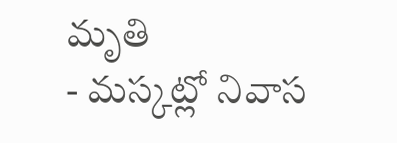మృతి
- మస్కట్లో నివాస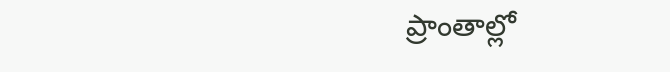ప్రాంతాల్లో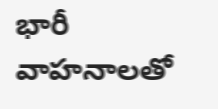భారీ వాహనాలతో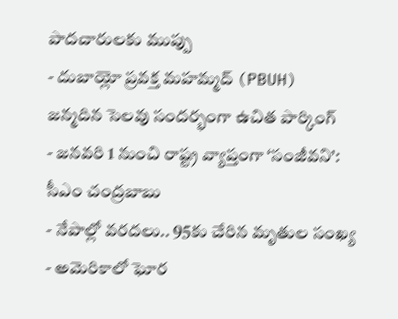పాదచారులకు ముప్పు
- దుబాయ్లో ప్రవక్త మహమ్మద్ (PBUH) జన్మదిన సెలవు సందర్భంగా ఉచిత పార్కింగ్
- జనవరి 1 నుంచి రాష్ట్ర వ్యాప్తంగా ‘సంజీవని’: సీఎం చంద్రబాబు
- నేపాల్లో వరదలు.. 95కు చేరిన మృతుల సంఖ్య
- అమెరికాలో ఘోర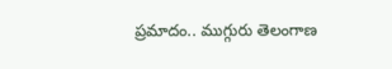ప్రమాదం.. ముగ్గురు తెలంగాణ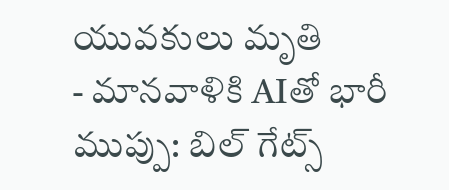యువకులు మృతి
- మానవాళికి AIతో భారీ ముప్పు: బిల్ గేట్స్